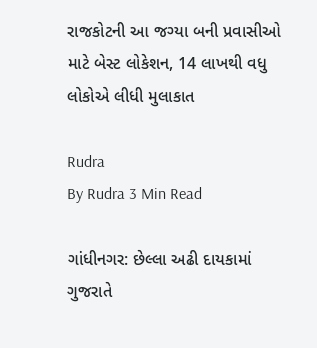રાજકોટની આ જગ્યા બની પ્રવાસીઓ માટે બેસ્ટ લોકેશન, 14 લાખથી વધુ લોકોએ લીધી મુલાકાત

Rudra
By Rudra 3 Min Read

ગાંધીનગર: છેલ્લા અઢી દાયકામાં ગુજરાતે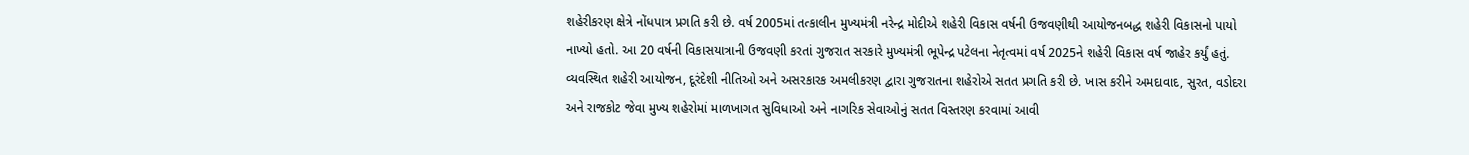શહેરીકરણ ક્ષેત્રે નોંધપાત્ર પ્રગતિ કરી છે. વર્ષ 2005માં તત્કાલીન મુખ્યમંત્રી નરેન્દ્ર મોદીએ શહેરી વિકાસ વર્ષની ઉજવણીથી આયોજનબદ્ધ શહેરી વિકાસનો પાયો નાખ્યો હતો. આ 20 વર્ષની વિકાસયાત્રાની ઉજવણી કરતાં ગુજરાત સરકારે મુખ્યમંત્રી ભૂપેન્દ્ર પટેલના નેતૃત્વમાં વર્ષ 2025ને શહેરી વિકાસ વર્ષ જાહેર કર્યું હતું. વ્યવસ્થિત શહેરી આયોજન, દૂરંદેશી નીતિઓ અને અસરકારક અમલીકરણ દ્વારા ગુજરાતના શહેરોએ સતત પ્રગતિ કરી છે. ખાસ કરીને અમદાવાદ, સુરત, વડોદરા અને રાજકોટ જેવા મુખ્ય શહેરોમાં માળખાગત સુવિધાઓ અને નાગરિક સેવાઓનું સતત વિસ્તરણ કરવામાં આવી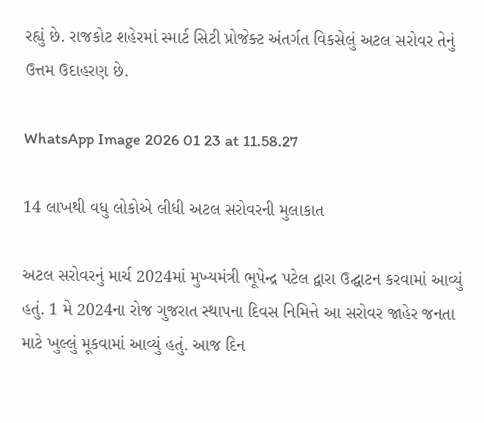રહ્યું છે. રાજકોટ શહેરમાં સ્માર્ટ સિટી પ્રોજેક્ટ અંતર્ગત વિકસેલું અટલ સરોવર તેનું ઉત્તમ ઉદાહરણ છે.

WhatsApp Image 2026 01 23 at 11.58.27

14 લાખથી વધુ લોકોએ લીધી અટલ સરોવરની મુલાકાત

અટલ સરોવરનું માર્ચ 2024માં મુખ્યમંત્રી ભૂપેન્દ્ર પટેલ દ્વારા ઉદ્ઘાટન કરવામાં આવ્યું હતું. 1 મે 2024ના રોજ ગુજરાત સ્થાપના દિવસ નિમિત્તે આ સરોવર જાહેર જનતા માટે ખુલ્લું મૂકવામાં આવ્યું હતું. આજ દિન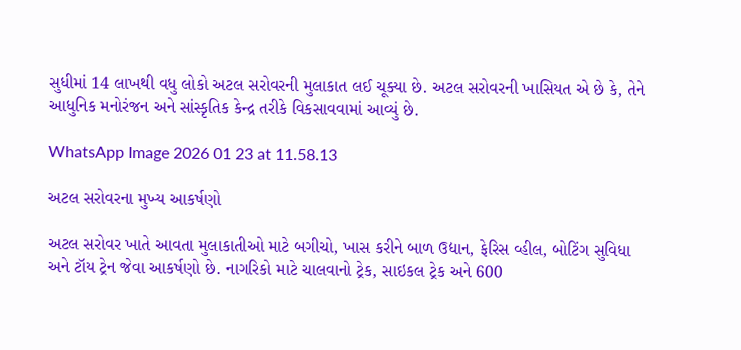સુધીમાં 14 લાખથી વધુ લોકો અટલ સરોવરની મુલાકાત લઈ ચૂક્યા છે. અટલ સરોવરની ખાસિયત એ છે કે, તેને આધુનિક મનોરંજન અને સાંસ્કૃતિક કેન્દ્ર તરીકે વિકસાવવામાં આવ્યું છે.

WhatsApp Image 2026 01 23 at 11.58.13

અટલ સરોવરના મુખ્ય આકર્ષણો

અટલ સરોવર ખાતે આવતા મુલાકાતીઓ માટે બગીચો, ખાસ કરીને બાળ ઉદ્યાન, ફેરિસ વ્હીલ, બોટિંગ સુવિધા અને ટૉય ટ્રેન જેવા આકર્ષણો છે. નાગરિકો માટે ચાલવાનો ટ્રેક, સાઇકલ ટ્રેક અને 600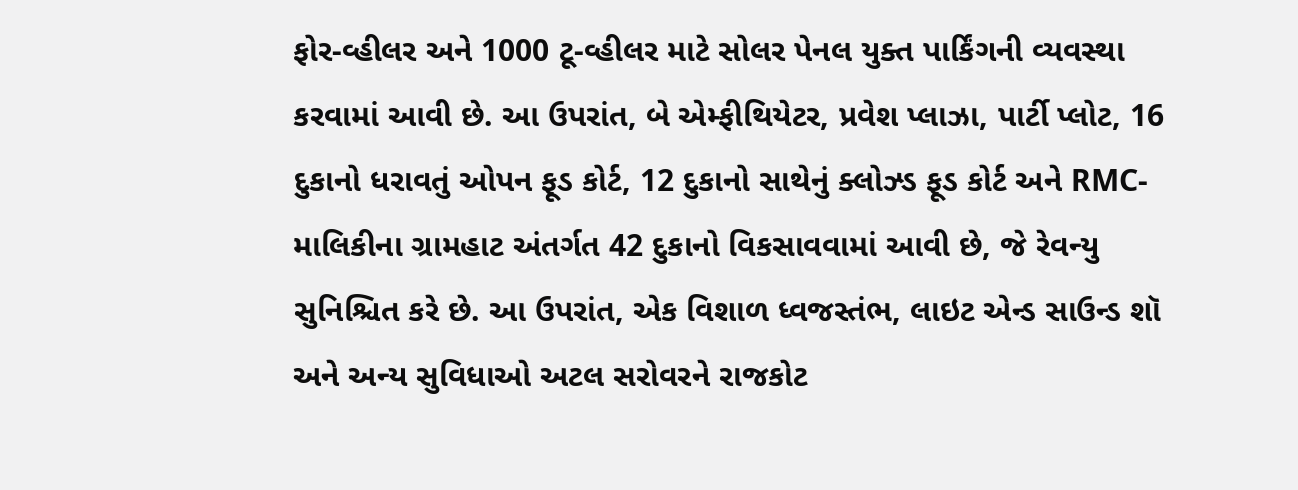ફોર-વ્હીલર અને 1000 ટૂ-વ્હીલર માટે સોલર પેનલ યુક્ત પાર્કિંગની વ્યવસ્થા કરવામાં આવી છે. આ ઉપરાંત, બે એમ્ફીથિયેટર, પ્રવેશ પ્લાઝા, પાર્ટી પ્લોટ, 16 દુકાનો ધરાવતું ઓપન ફૂડ કોર્ટ, 12 દુકાનો સાથેનું ક્લોઝ્ડ ફૂડ કોર્ટ અને RMC-માલિકીના ગ્રામહાટ અંતર્ગત 42 દુકાનો વિકસાવવામાં આવી છે, જે રેવન્યુ સુનિશ્ચિત કરે છે. આ ઉપરાંત, એક વિશાળ ધ્વજસ્તંભ, લાઇટ એન્ડ સાઉન્ડ શૉ અને અન્ય સુવિધાઓ અટલ સરોવરને રાજકોટ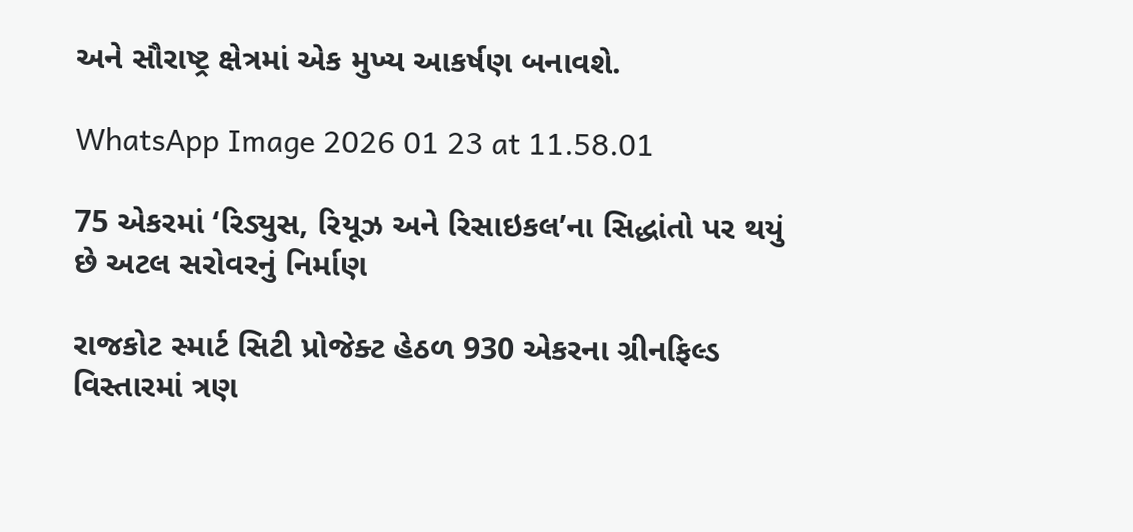અને સૌરાષ્ટ્ર ક્ષેત્રમાં એક મુખ્ય આકર્ષણ બનાવશે.

WhatsApp Image 2026 01 23 at 11.58.01

75 એકરમાં ‘રિડ્યુસ, રિયૂઝ અને રિસાઇકલ’ના સિદ્ધાંતો પર થયું છે અટલ સરોવરનું નિર્માણ

રાજકોટ સ્માર્ટ સિટી પ્રોજેક્ટ હેઠળ 930 એકરના ગ્રીનફિલ્ડ વિસ્તારમાં ત્રણ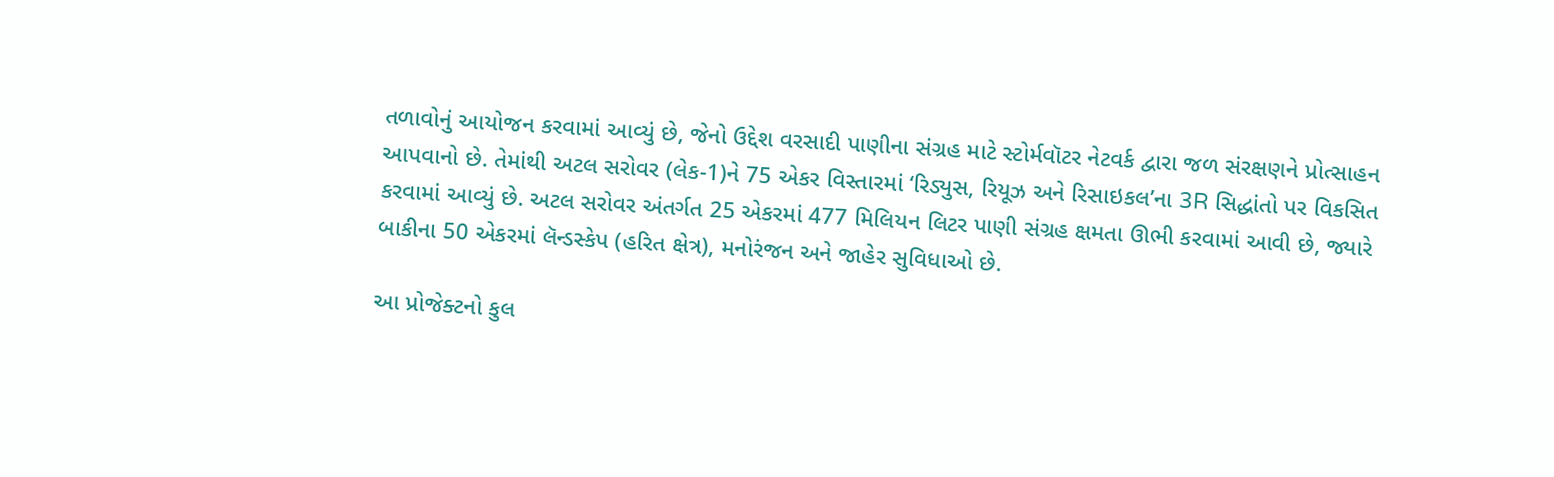તળાવોનું આયોજન કરવામાં આવ્યું છે, જેનો ઉદ્દેશ વરસાદી પાણીના સંગ્રહ માટે સ્ટોર્મવૉટર નેટવર્ક દ્વારા જળ સંરક્ષણને પ્રોત્સાહન આપવાનો છે. તેમાંથી અટલ સરોવર (લેક-1)ને 75 એકર વિસ્તારમાં ‘રિડ્યુસ, રિયૂઝ અને રિસાઇકલ’ના 3R સિદ્ધાંતો પર વિકસિત કરવામાં આવ્યું છે. અટલ સરોવર અંતર્ગત 25 એકરમાં 477 મિલિયન લિટર પાણી સંગ્રહ ક્ષમતા ઊભી કરવામાં આવી છે, જ્યારે બાકીના 50 એકરમાં લૅન્ડસ્કેપ (હરિત ક્ષેત્ર), મનોરંજન અને જાહેર સુવિધાઓ છે.

આ પ્રોજેક્ટનો કુલ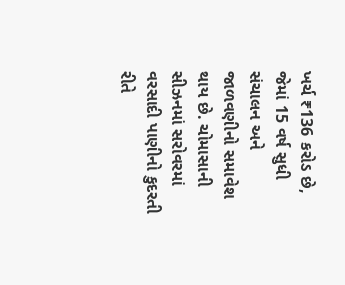ખર્ચ ₹136 કરોડ છે, જેમાં 15 વર્ષ સુધી સંચાલન અને જાળવણીનો સમાવેશ થાય છે. ચોમાસાની સીઝનમાં સરોવરમાં વરસાદી પાણીનો કુદરતી રીતે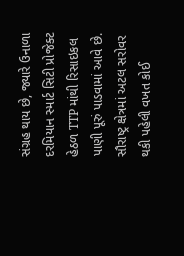સંગ્રહ થાય છે, જ્યારે ઉનાળા દરમિયાન સ્માર્ટ સિટી પ્રોજેક્ટ હેઠળ TTP માંથી રિસાઇકલ પાણી પૂરું પાડવામાં આવે છે. સૌરાષ્ટ્ર ક્ષેત્રમાં અટલ સરોવર થકી પહેલી વખત કોઈ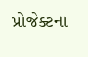પ્રોજેક્ટના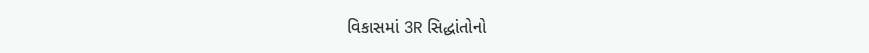વિકાસમાં 3R સિદ્ધાંતોનો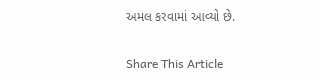અમલ કરવામાં આવ્યો છે.

Share This Article